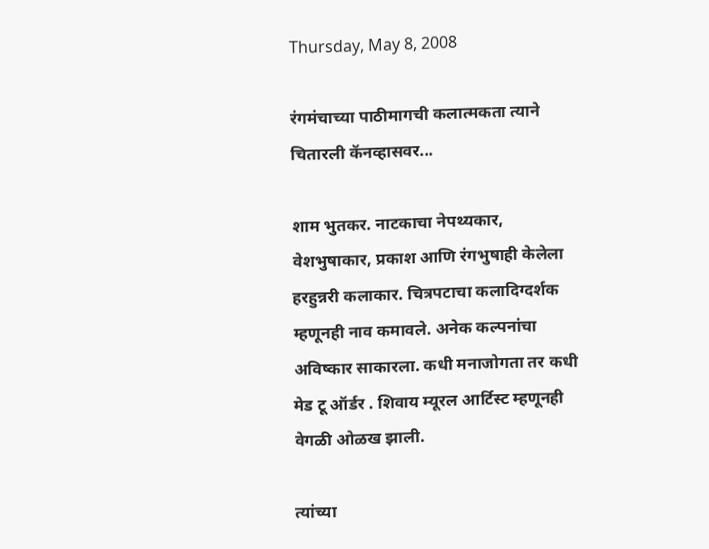Thursday, May 8, 2008

रंगमंचाच्या पाठीमागची कलात्मकता त्याने चितारली कॅनव्हासवर...

शाम भुतकर. नाटकाचा नेपथ्यकार, वेशभुषाकार, प्रकाश आणि रंगभुषाही केलेला हरहुन्नरी कलाकार. चित्रपटाचा कलादिग्दर्शक म्हणूनही नाव कमावले. अनेक कल्पनांचा अविष्कार साकारला. कधी मनाजोगता तर कधी मेड टू ऑर्डर . शिवाय म्यूरल आर्टिस्ट म्हणूनही वेगळी ओळख झाली.

त्यांच्या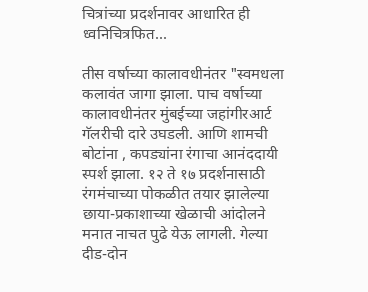चित्रांच्या प्रदर्शनावर आधारित ही ध्वनिचित्रफित...

तीस वर्षाच्या कालावधीनंतर "स्वमधला कलावंत जागा झाला. पाच वर्षाच्या कालावधीनंतर मुंबईच्या जहांगीरआर्ट गॅलरीची दारे उघडली. आणि शामची बोटांना , कपड्यांना रंगाचा आनंददायी स्पर्श झाला. १२ ते १७ प्रदर्शनासाठी रंगमंचाच्या पोकळीत तयार झालेल्या छाया-प्रकाशाच्या खेळाची आंदोलने मनात नाचत पुढे येऊ लागली. गेल्या दीड-दोन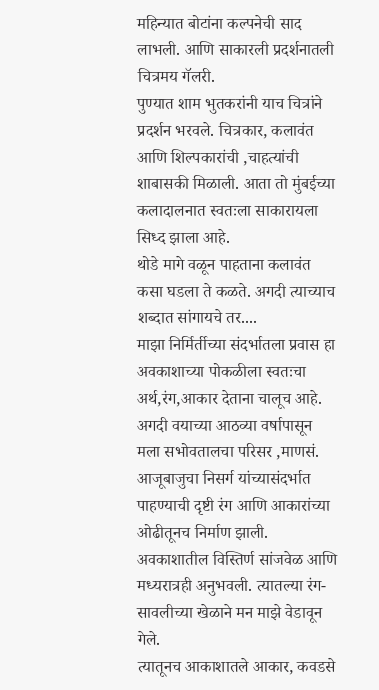महिन्यात बोटांना कल्पनेची साद लाभली. आणि साकारली प्रदर्शनातली चित्रमय गॅलरी.
पुण्यात शाम भुतकरांनी याच चित्रांने प्रदर्शन भरवले. चित्रकार, कलावंत आणि शिल्पकारांची ,चाहत्यांची शाबासकी मिळाली. आता तो मुंबईच्या कलादालनात स्वतःला साकारायला सिध्द झाला आहे.
थोडे मागे वळून पाहताना कलावंत कसा घडला ते कळते. अगदी त्याच्याच शब्दात सांगायचे तर....
माझा निर्मिर्तीच्या संदर्भातला प्रवास हा अवकाशाच्या पोकळीला स्वतःचा अर्थ,रंग,आकार देताना चालूच आहे. अगदी वयाच्या आठव्या वर्षापासून मला सभोवतालचा परिसर ,माणसं. आजूबाजुचा निसर्ग यांच्यासंदर्भात पाहण्याची दृष्टी रंग आणि आकारांच्या ओढीतूनच निर्माण झाली.
अवकाशातील विस्तिर्ण सांजवेळ आणि मध्यरात्रही अनुभवली. त्यातल्या रंग-सावलीच्या खेळाने मन माझे वेडावून गेले.
त्यातूनच आकाशातले आकार, कवडसे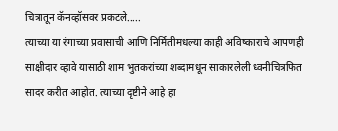चित्रातून कॅनव्हॉसवर प्रकटले.....
त्याच्या या रंगाच्या प्रवासाची आणि निर्मितीमधल्या काही अविष्काराचे आपणही साक्षीदार व्हावे यासाठी शाम भुतकरांच्या शब्दामधून साकारलेली ध्वनीचित्रफित सादर करीत आहोत. त्याच्या दृष्टीने आहे हा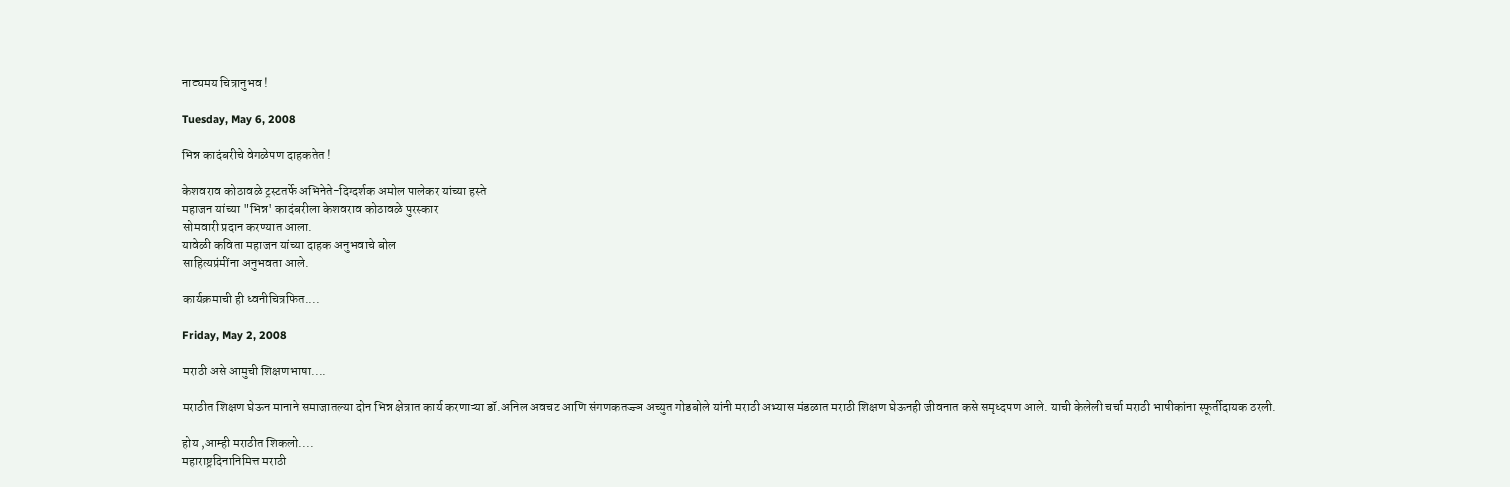नाट्यमय चित्रानुभव !

Tuesday, May 6, 2008

भिन्न कादंबरीचे वेगळेपण दाहकतेत !

केशवराव कोठावळे ट्रस्टतर्फे अभिनेते-दिग्दर्शक अमोल पालेकर यांच्या हस्ते
महाजन यांच्या "भिन्न' कादंबरीला केशवराव कोठावळे पुरस्कार
सोमवारी प्रदान करण्यात आला.
यावेळी कविता महाजन यांच्या दाहक अनुभवाचे बोल
साहित्यप्रंमींना अनुभवता आले.

कार्यक्रमाची ही ध्वनीचित्रफित....

Friday, May 2, 2008

मराठी असे आमुची शिक्षणभाषा....

मराठीत शिक्षण घेऊन मानाने समाजातल्या दोन भिन्न क्षेत्रात कार्य करणाऱ्या डॉ.अनिल अवचट आणि संगणकतज्ज्ञ अच्युत गोडबोले यांनी मराठी अभ्यास मंडळात मराठी शिक्षण घेऊनही जीवनात कसे समृध्दपण आले. याची केलेली चर्चा मराठी भाषीकांना स्फूर्तीदायक ठरली.

होय ,आम्ही मराठीत शिकलो....
महाराष्ट्रदिनानिमित्त मराठी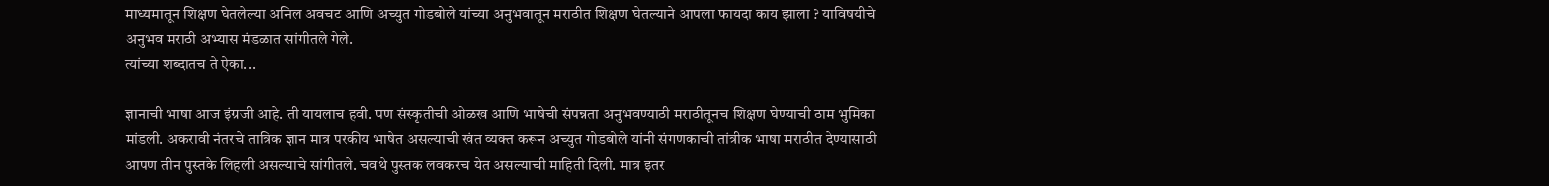माध्यमातून शिक्षण घेतलेल्या अनिल अवचट आणि अच्युत गोडबोले यांच्या अनुभवातून मराठीत शिक्षण घेतल्याने आपला फायदा काय झाला ? याविषयीचे अनुभव मराठी अभ्यास मंडळात सांगीतले गेले.
त्यांच्या शब्दातच ते ऐका...

ज्ञानाची भाषा आज इंग्रजी आहे. ती यायलाच हवी. पण संस्कृतीची ओळख आणि भाषेची संपन्नता अनुभवण्याठी मराठीतूनच शिक्षण घेण्याची ठाम भुमिका मांडली. अकरावी नंतरचे तात्रिक ज्ञान मात्र परकीय भाषेत असल्याची खंत व्यक्त करून अच्युत गोडबोले यांनी संगणकाची तांत्रीक भाषा मराठीत देण्यासाठी आपण तीन पुस्तके लिहली असल्याचे सांगीतले. चवथे पुस्तक लवकरच येत असल्याची माहिती दिली. मात्र इतर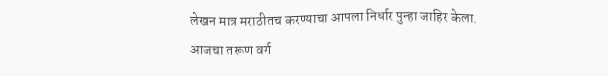लेखन मात्र मराठीतच करण्याचा आपला निर्धार पुन्हा जाहिर केला.
आजचा तरूण वर्ग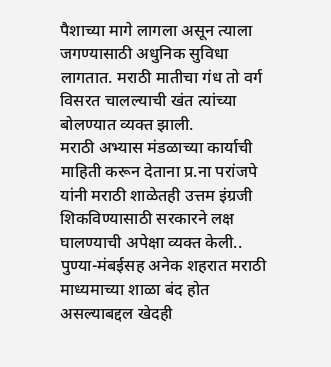पैशाच्या मागे लागला असून त्याला जगण्यासाठी अधुनिक सुविधा लागतात. मराठी मातीचा गंध तो वर्ग विसरत चालल्याची खंत त्यांच्या बोलण्यात व्यक्त झाली.
मराठी अभ्यास मंडळाच्या कार्याची माहिती करून देताना प्र.ना परांजपे यांनी मराठी शाळेतही उत्तम इंग्रजी शिकविण्यासाठी सरकारने लक्ष घालण्याची अपेक्षा व्यक्त केली.. पुण्या-मंबईसह अनेक शहरात मराठी माध्यमाच्या शाळा बंद होत असल्याबद्दल खेदही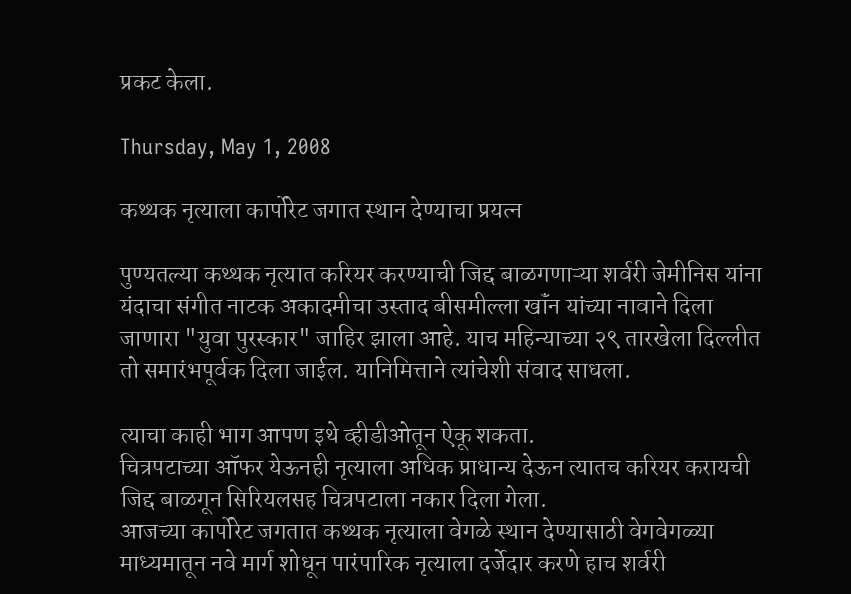प्रकट केला.

Thursday, May 1, 2008

कथ्थक नृत्याला कार्पोरेट जगात स्थान देण्याचा प्रयत्न

पुण्यतल्या कथ्थक नृत्यात करियर करण्याची जिद्द बाळगणाऱ्या शर्वरी जेमीनिस यांना यंदाचा संगीत नाटक अकादमीचा उस्ताद बीसमील्ला खॉंन यांच्या नावाने दिला जाणारा "युवा पुरस्कार" जाहिर झाला आहे. याच महिन्याच्या २९ तारखेला दिल्लीत तो समारंभपूर्वक दिला जाईल. यानिमित्ताने त्यांचेशी संवाद साधला.

त्याचा काही भाग आपण इथे व्हीडीओतून ऐकू शकता.
चित्रपटाच्या ऑफर येऊनही नृत्याला अधिक प्राधान्य देऊन त्यातच करियर करायची जिद्द बाळगून सिरियलसह चित्रपटाला नकार दिला गेला.
आजच्या कार्पोरेट जगतात कथ्थक नृत्याला वेगळे स्थान देण्यासाठी वेगवेगळ्या माध्यमातून नवे मार्ग शोधून पारंपारिक नृत्याला दर्जेदार करणे हाच शर्वरी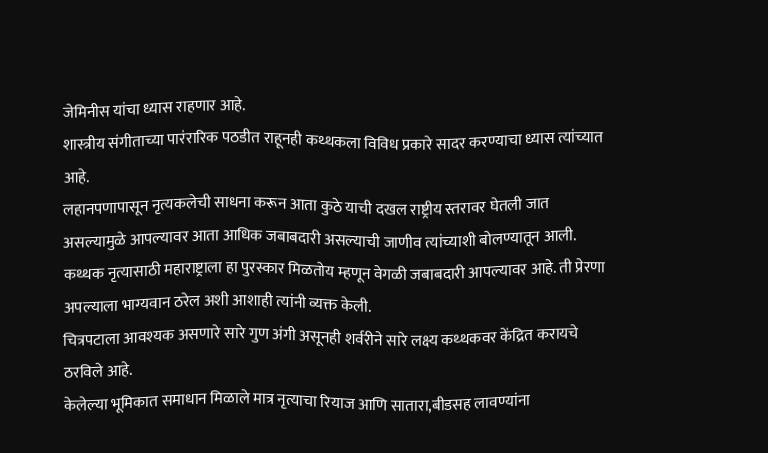जेमिनीस यांचा ध्यास राहणार आहे.
शास्त्रीय संगीताच्या पारंरारिक पठडीत राहूनही कथ्थकला विविध प्रकारे सादर करण्याचा ध्यास त्यांच्यात आहे.
लहानपणापासून नृत्यकलेची साधना करून आता कुठे याची दखल राष्ट्रीय स्तरावर घेतली जात असल्यामुळे आपल्यावर आता आधिक जबाबदारी असल्याची जाणीव त्यांच्याशी बोलण्यातून आली.
कथ्थक नृत्यासाठी महाराष्ट्राला हा पुरस्कार मिळतोय म्हणून वेगळी जबाबदारी आपल्यावर आहे. ती प्रेरणा अपल्याला भाग्यवान ठरेल अशी आशाही त्यांनी व्यक्त केली.
चित्रपटाला आवश्‍यक असणारे सारे गुण अंगी असूनही शर्वरीने सारे लक्ष्य कथ्थकवर केंद्रित करायचे ठरविले आहे.
केलेल्या भूमिकात समाधान मिळाले मात्र नृत्याचा रियाज आणि सातारा,बीडसह लावण्यांना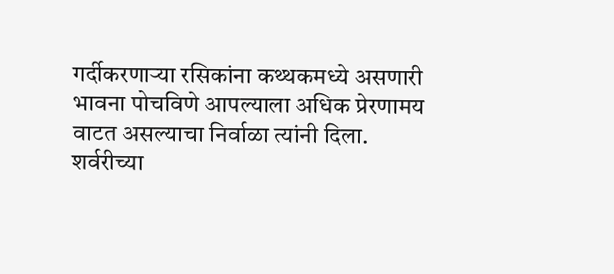गर्दीकरणाऱ्या रसिकांना कथ्थकमध्ये असणारी भावना पोचविणे आपल्याला अधिक प्रेरणामय वाटत असल्याचा निर्वाळा त्यांनी दिला.
शर्वरीच्या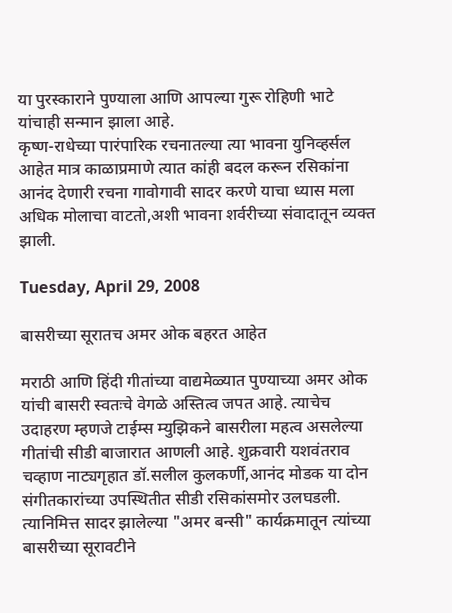या पुरस्काराने पुण्याला आणि आपल्या गुरू रोहिणी भाटे यांचाही सन्मान झाला आहे.
कृष्ण-राधेच्या पारंपारिक रचनातल्या त्या भावना युनिव्हर्सल आहेत मात्र काळाप्रमाणे त्यात कांही बदल करून रसिकांना आनंद देणारी रचना गावोगावी सादर करणे याचा ध्यास मला अधिक मोलाचा वाटतो,अशी भावना शर्वरीच्या संवादातून व्यक्त झाली.

Tuesday, April 29, 2008

बासरीच्या सूरातच अमर ओक बहरत आहेत

मराठी आणि हिंदी गीतांच्या वाद्यमेळ्यात पुण्याच्या अमर ओक यांची बासरी स्वतःचे वेगळे अस्तित्व जपत आहे. त्याचेच उदाहरण म्हणजे टाईम्स म्युझिकने बासरीला महत्व असलेल्या गीतांची सीडी बाजारात आणली आहे. शुक्रवारी यशवंतराव चव्हाण नाट्यगृहात डॉ.सलील कुलकर्णी,आनंद मोडक या दोन संगीतकारांच्या उपस्थितीत सीडी रसिकांसमोर उलघडली. त्यानिमित्त सादर झालेल्या "अमर बन्सी" कार्यक्रमातून त्यांच्या बासरीच्या सूरावटीने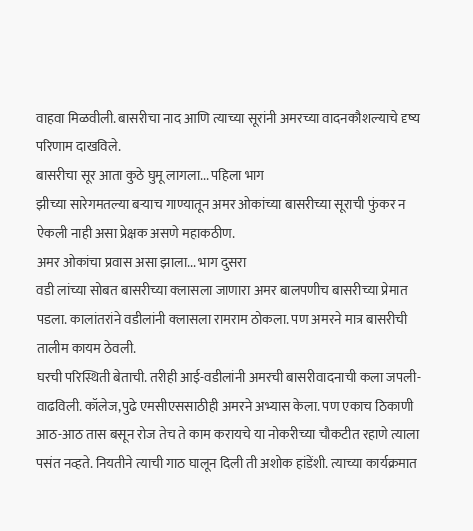वाहवा मिळवीली. बासरीचा नाद आणि त्याच्या सूरांनी अमरच्या वादनकौशल्याचे दृष्य परिणाम दाखविले.
बासरीचा सूर आता कुठे घुमू लागला... पहिला भाग
झीच्या सारेगमतल्या बऱ्याच गाण्यातून अमर ओकांच्या बासरीच्या सूराची फुंकर न ऐकली नाही असा प्रेक्षक असणे महाकठीण.
अमर ओकांचा प्रवास असा झाला... भाग दुसरा
वडी लांच्या सोबत बासरीच्या क्‍लासला जाणारा अमर बालपणीच बासरीच्या प्रेमात पडला. कालांतरांने वडीलांनी क्‍लासला रामराम ठोकला. पण अमरने मात्र बासरीची तालीम कायम ठेवली.
घरची परिस्थिती बेताची. तरीही आई-वडीलांनी अमरची बासरीवादनाची कला जपली-वाढविली. कॉलेज,पुढे एमसीएससाठीही अमरने अभ्यास केला. पण एकाच ठिकाणी आठ-आठ तास बसून रोज तेच ते काम करायचे या नोकरीच्या चौकटीत रहाणे त्याला पसंत नव्हते. नियतीने त्याची गाठ घालून दिली ती अशोक हांडेंशी. त्याच्या कार्यक्रमात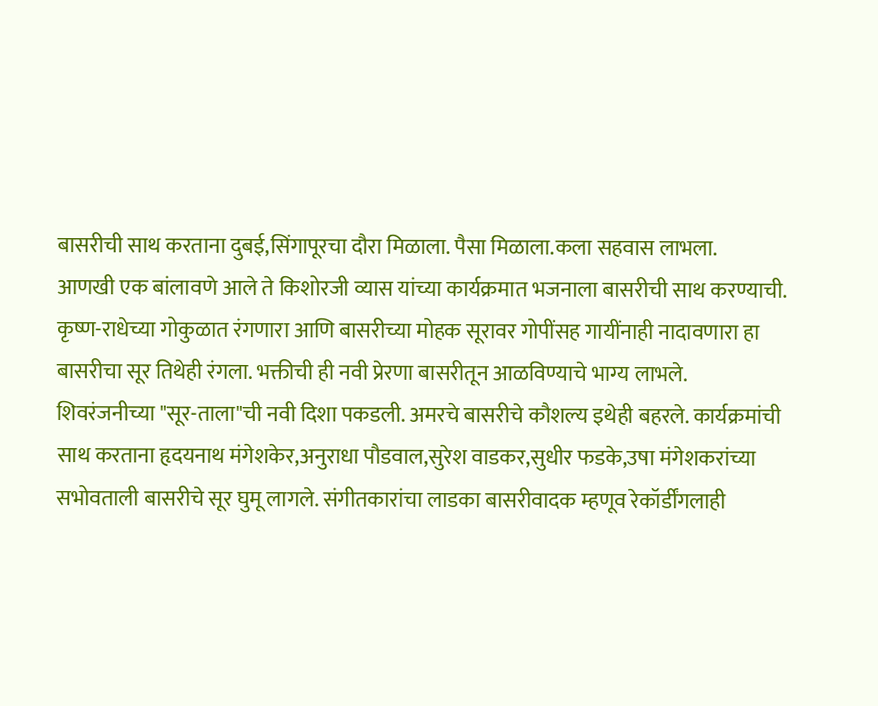बासरीची साथ करताना दुबई,सिंगापूरचा दौरा मिळाला. पैसा मिळाला.कला सहवास लाभला.
आणखी एक बांलावणे आले ते किशोरजी व्यास यांच्या कार्यक्रमात भजनाला बासरीची साथ करण्याची. कृष्ण-राधेच्या गोकुळात रंगणारा आणि बासरीच्या मोहक सूरावर गोपींसह गायींनाही नादावणारा हा बासरीचा सूर तिथेही रंगला. भक्तीची ही नवी प्रेरणा बासरीतून आळविण्याचे भाग्य लाभले.
शिवरंजनीच्या "सूर-ताला"ची नवी दिशा पकडली. अमरचे बासरीचे कौशल्य इथेही बहरले. कार्यक्रमांची साथ करताना हृदयनाथ मंगेशकेर,अनुराधा पौडवाल,सुरेश वाडकर,सुधीर फडके,उषा मंगेशकरांच्या सभोवताली बासरीचे सूर घुमू लागले. संगीतकारांचा लाडका बासरीवादक म्हणूव रेकॉर्डींगलाही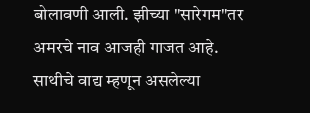बोलावणी आली. झीच्या "सारेगम"तर अमरचे नाव आजही गाजत आहे.
साथीचे वाद्य म्हणून असलेल्या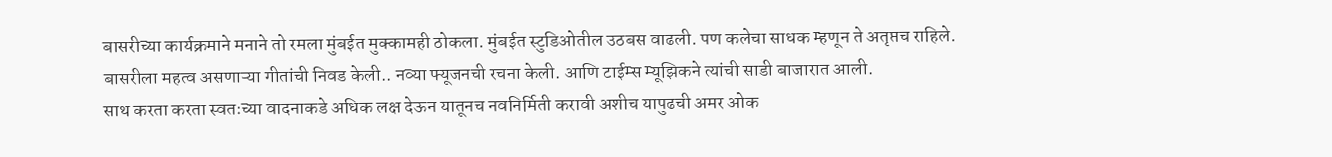बासरीच्या कार्यक्रमाने मनाने तो रमला मुंबईत मुक्कामही ठोकला. मुंबईत स्टुडिओतील उठबस वाढली. पण कलेचा साधक म्हणून ते अतृप्तच राहिले.
बासरीला महत्व असणाऱ्या गीतांची निवड केली.. नव्या फ्यूजनची रचना केली. आणि टाईम्स म्यूझिकने त्यांची साडी बाजारात आली.
साथ करता करता स्वतःच्या वादनाकडे अधिक लक्ष देऊन यातूनच नवनिर्मिती करावी अशीच यापुढची अमर ओक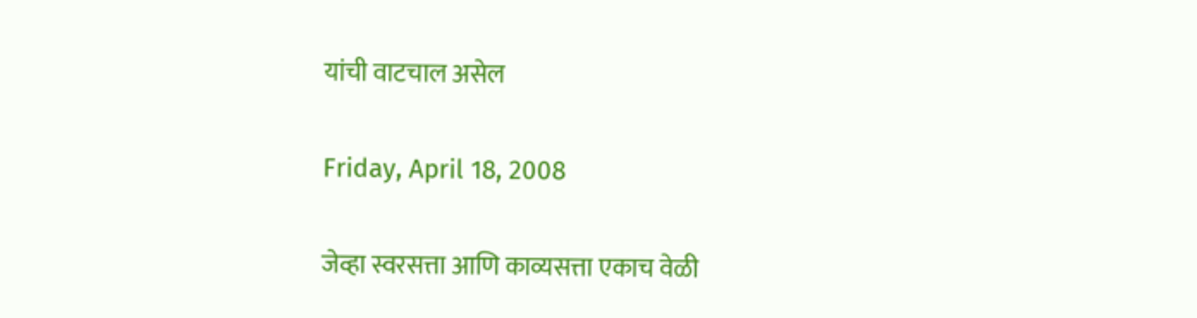यांची वाटचाल असेल

Friday, April 18, 2008

जेव्हा स्वरसत्ता आणि काव्यसत्ता एकाच वेळी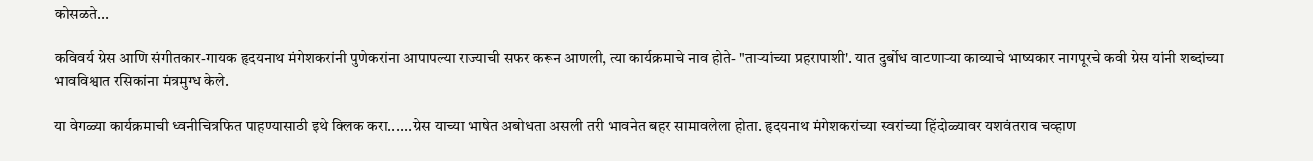कोसळते...

कविवर्य ग्रेस आणि संगीतकार-गायक हृदयनाथ मंगेशकरांनी पुणेकरांना आपापल्या राज्याची सफर करून आणली, त्या कार्यक्रमाचे नाव होते- "ताऱ्यांच्या प्रहरापाशी'. यात दुर्बोध वाटणाऱ्या काव्याचे भाष्यकार नागपूरचे कवी ग्रेस यांनी शब्दांच्या भावविश्वात रसिकांना मंत्रमुग्ध केले.

या वेगळ्या कार्यक्रमाची ध्वनीचित्रफित पाहण्यासाठी इथे क्‍लिक करा......ग्रेस याच्या भाषेत अबोधता असली तरी भावनेत बहर सामावलेला होता. हृदयनाथ मंगेशकरांच्या स्वरांच्या हिंदोळ्यावर यशवंतराव चव्हाण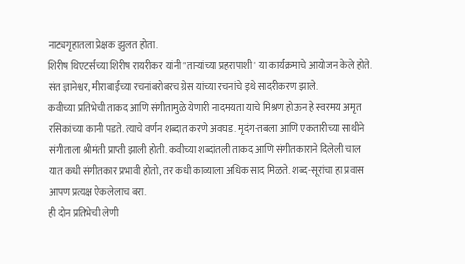नाट्यगृहातला प्रेक्षक झुलत होता.
शिरीष थिएटर्सच्या शिरीष रायरीकर यांनी "ताऱ्यांच्या प्रहरापाशी' या कार्यक्रमाचे आयोजन केले होते. संत ज्ञानेश्वर, मीराबाईंच्या रचनांबरोबरच ग्रेस यांच्या रचनांचे इथे सादरीकरण झाले.
कवीच्या प्रतिभेची ताकद आणि संगीतामुळे येणारी नादमयता याचे मिश्रण होऊन हे स्वरमय अमृत रसिकांच्या कानी पडते. त्याचे वर्णन शब्दात करणे अवघड. मृदंग-तबला आणि एकतारीच्या साथीने संगीताला श्रीमंती प्राप्ती झाली होती. कवीच्या शब्दांतली ताकद आणि संगीतकाराने दिलेली चाल यात कधी संगीतकार प्रभावी होतो, तर कधी काव्याला अधिक साद मिळते. शब्द-सूरांचा हा प्रवास आपण प्रत्यक्ष ऐकलेलाच बरा.
ही दोन प्रतिभेची लेणी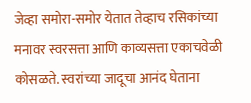जेव्हा समोरा-समोर येतात तेव्हाच रसिकांच्या मनावर स्वरसत्ता आणि काव्यसत्ता एकाचवेळी कोसळते. स्वरांच्या जादूचा आनंद घेताना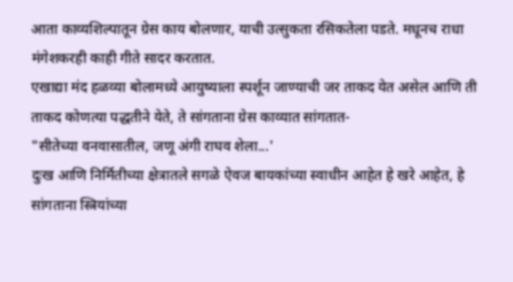आता काव्यशिल्पातून ग्रेस काय बोलणार, याची उत्सुकता रसिकतेला पडते. मधूनच राधा मंगेशकरही काही गीते सादर करतात.
एखाद्या मंद हळव्या बोलामध्ये आयुष्याला स्पर्शून जाण्याची जर ताकद येत असेल आणि ती ताकद कोणत्या पद्धतीने येते, ते सांगताना ग्रेस काव्यात सांगतात-
"सीतेच्या वनवासातील, जणू अंगी राघव शेला...'
दुःख आणि निर्मितीच्या क्षेत्रातले सगळे ऐवज बायकांच्या स्वाधीन आहेत हे खरे आहेत, हे सांगताना स्त्रियांच्या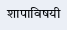शापाविषयी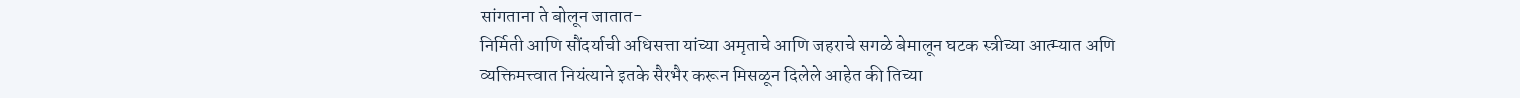सांगताना ते बोलून जातात-
निर्मिती आणि सौंदर्याची अधिसत्ता यांच्या अमृताचे आणि जहराचे सगळे बेमालून घटक स्त्रीच्या आत्म्यात अणि व्यक्तिमत्त्वात नियंत्याने इतके सैरभैर करून मिसळून दिलेले आहेत की तिच्या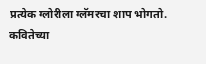प्रत्येक ग्लोरीला ग्लॅमरचा शाप भोगतो.
कवितेच्या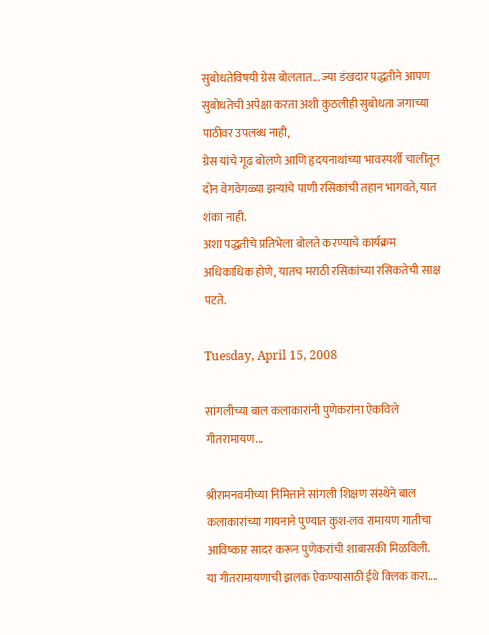सुबोधतेविषयी ग्रेस बोलतात... ज्या डंखदार पद्धतीने आपण सुबोधतेची अपेक्षा करता अशी कुठलीही सुबोधता जगाच्या पाठीवर उपलब्ध नाही,
ग्रेस यांचे गूढ बोलणे आणि हृदयनाथांच्या भावस्पर्शी चालींतून दोन वेगवेगळ्या झऱ्यांचे पाणी रसिकांची तहान भागवते, यात शंका नाही.
अशा पद्धतीचे प्रतिभेला बोलते करण्याचे कार्यक्रम अधिकाधिक होणे, यातच मराठी रसिकांच्या रसिकतेची साक्ष पटते.

Tuesday, April 15, 2008

सांगलीच्या बाल कलाकारांनी पुणेकरांना ऐकविले गीतरामायण...

श्रीरामनवमीच्या निमित्ताने सांगली शिक्षण संस्थेने बाल कलाकारांच्या गायनाने पुण्यात कुश-लव रामायण गातीचा आविष्कार सादर करून पुणेकरांची शाबासकी मिळविली.
या गीतरामायणाची झलक ऐकण्यासाठी ईथे क्‍लिक करा....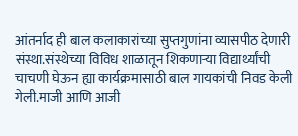आंतर्नाद ही बाल कलाकारांच्या सुप्तगुणांना व्यासपीठ देणारी संस्था.संस्थेच्या विविध शाळातून शिकणाऱ्या विद्यार्थ्यांची चाचणी घेऊन ह्या कार्यक्रमासाठी बाल गायकांची निवड केली गेली.माजी आणि आजी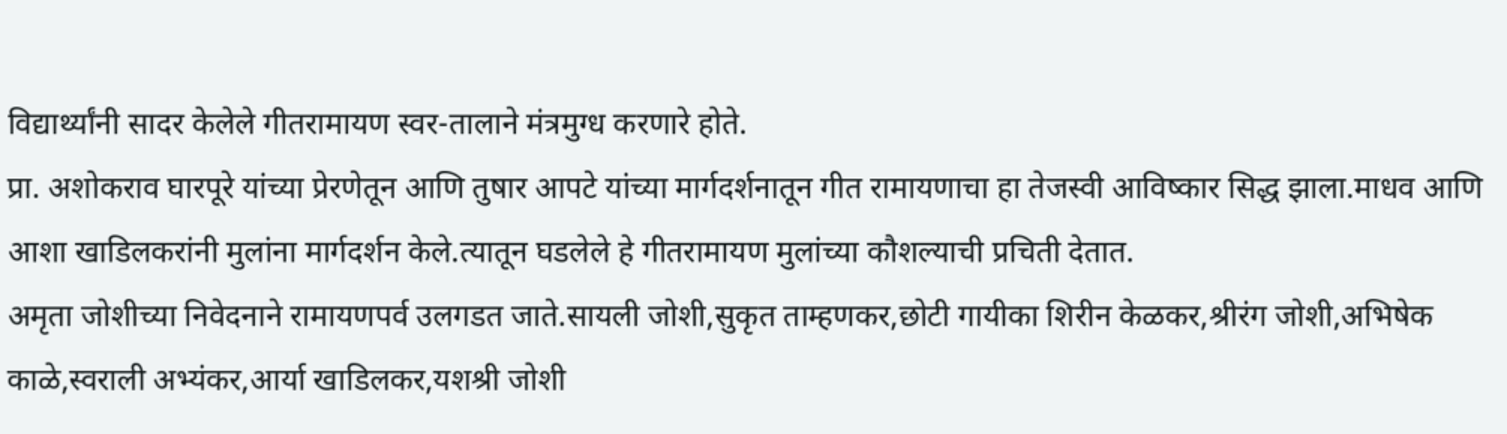विद्यार्थ्यांनी सादर केलेले गीतरामायण स्वर-तालाने मंत्रमुग्ध करणारे होते.
प्रा. अशोकराव घारपूरे यांच्या प्रेरणेतून आणि तुषार आपटे यांच्या मार्गदर्शनातून गीत रामायणाचा हा तेजस्वी आविष्कार सिद्ध झाला.माधव आणि आशा खाडिलकरांनी मुलांना मार्गदर्शन केले.त्यातून घडलेले हे गीतरामायण मुलांच्या कौशल्याची प्रचिती देतात.
अमृता जोशीच्या निवेदनाने रामायणपर्व उलगडत जाते.सायली जोशी,सुकृत ताम्हणकर,छोटी गायीका शिरीन केळकर,श्रीरंग जोशी,अभिषेक काळे,स्वराली अभ्यंकर,आर्या खाडिलकर,यशश्री जोशी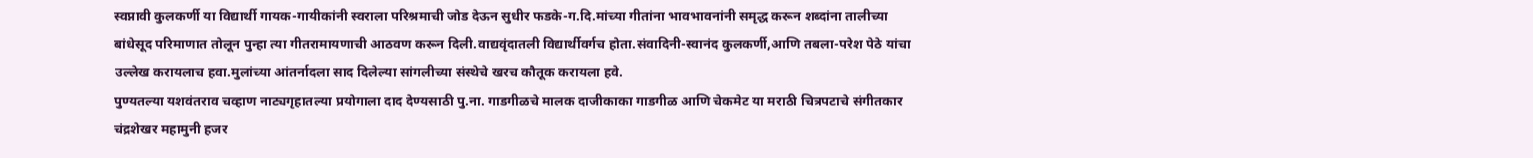स्वप्नावी कुलकर्णी या विद्यार्थी गायक-गायीकांनी स्वराला परिश्रमाची जोड देऊन सुधीर फडके-ग.दि.मांच्या गीतांना भावभावनांनी समृद्ध करून शब्दांना तालीच्या बांधेसूद परिमाणात तोलून पुन्हा त्या गीतरामायणाची आठवण करून दिली.वाद्यवृंदातली विद्यार्थीवर्गच होता.संवादिनी-स्वानंद कुलकर्णी,आणि तबला-परेश पेठे यांचा उल्लेख करायलाच हवा.मुलांच्या आंतर्नादला साद दिलेल्या सांगलीच्या संस्थेचे खरच कौतूक करायला हवे.
पुण्यतल्या यशवंतराव चव्हाण नाट्यगृहातल्या प्रयोगाला दाद देण्यसाठी पु.ना. गाडगीळचे मालक दाजीकाका गाडगीळ आणि चेकमेट या मराठी चित्रपटाचे संगीतकार चंद्रशेखर महामुनी हजर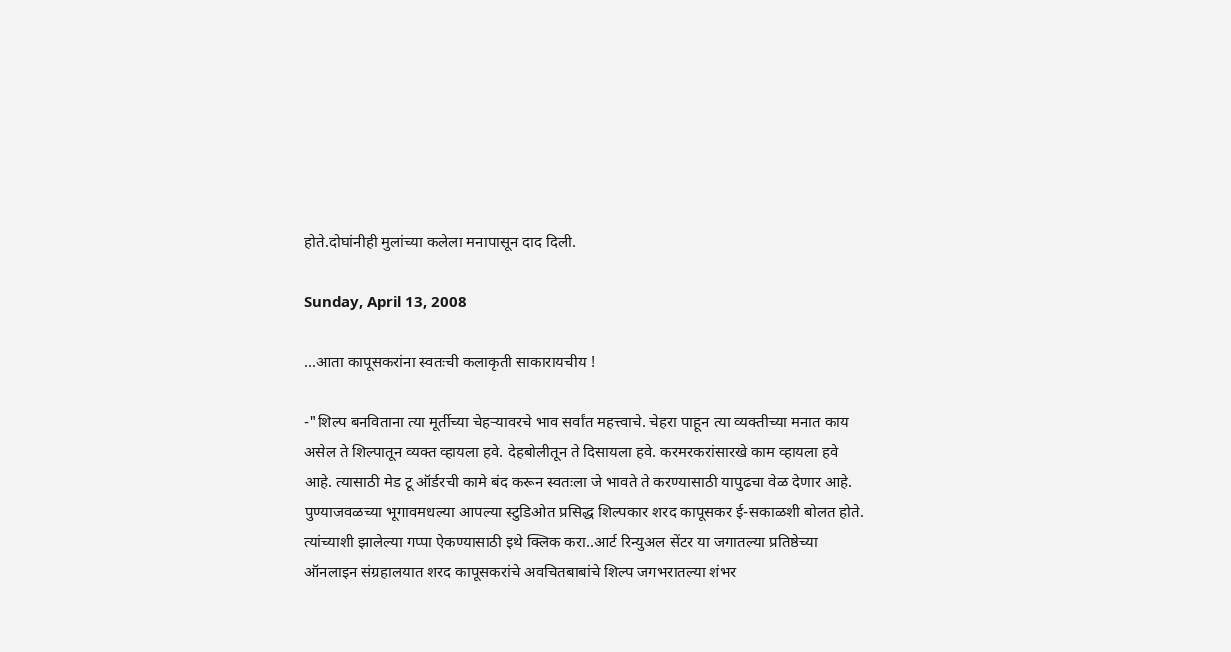होते.दोघांनीही मुलांच्या कलेला मनापासून दाद दिली.

Sunday, April 13, 2008

...आता कापूसकरांना स्वतःची कलाकृती साकारायचीय !

-"शिल्प बनविताना त्या मूर्तीच्या चेहऱ्यावरचे भाव सर्वांत महत्त्वाचे. चेहरा पाहून त्या व्यक्तीच्या मनात काय असेल ते शिल्पातून व्यक्त व्हायला हवे. देहबोलीतून ते दिसायला हवे. करमरकरांसारखे काम व्हायला हवे आहे. त्यासाठी मेड टू ऑर्डरची कामे बंद करून स्वतःला जे भावते ते करण्यासाठी यापुढचा वेळ देणार आहे. पुण्याजवळच्या भूगावमधल्या आपल्या स्टुडिओत प्रसिद्ध शिल्पकार शरद कापूसकर ई-सकाळशी बोलत होते.
त्यांच्याशी झालेल्या गप्पा ऐकण्यासाठी इथे क्‍लिक करा..आर्ट रिन्युअल सेंटर या जगातल्या प्रतिष्ठेच्या ऑनलाइन संग्रहालयात शरद कापूसकरांचे अवचितबाबांचे शिल्प जगभरातल्या शंभर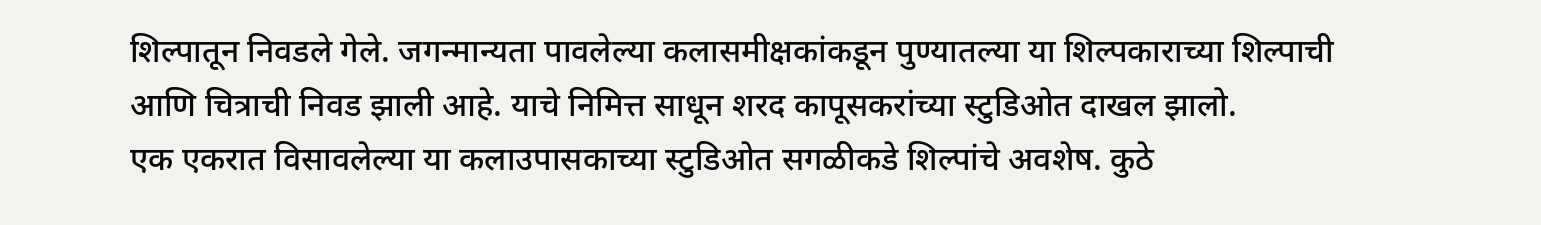शिल्पातून निवडले गेले. जगन्मान्यता पावलेल्या कलासमीक्षकांकडून पुण्यातल्या या शिल्पकाराच्या शिल्पाची आणि चित्राची निवड झाली आहे. याचे निमित्त साधून शरद कापूसकरांच्या स्टुडिओत दाखल झालो.
एक एकरात विसावलेल्या या कलाउपासकाच्या स्टुडिओत सगळीकडे शिल्पांचे अवशेष. कुठे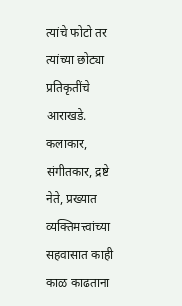त्यांचे फोटो तर त्यांच्या छोट्या प्रतिकृतींचे आराखडे. कलाकार, संगीतकार, द्रष्टे नेते, प्रख्यात व्यक्तिमत्त्वांच्या सहवासात काही काळ काढताना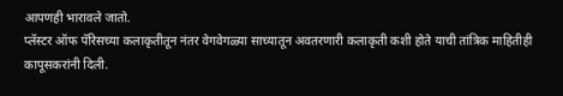आपणही भारावले जातो.
प्लॅस्टर ऑफ पॅरिसच्या कलाकृतीतून नंतर वेगवेगळ्या साच्यातून अवतरणारी कलाकृती कशी होते याची तांत्रिक माहितीही कापूसकरांनी दिली.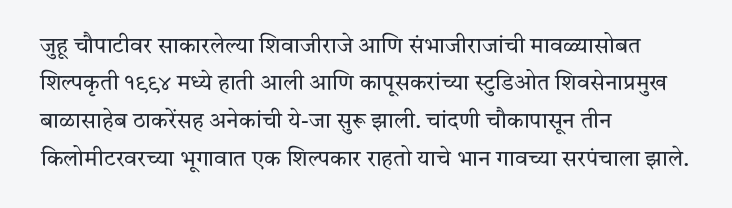जुहू चौपाटीवर साकारलेल्या शिवाजीराजे आणि संभाजीराजांची मावळ्यासोबत शिल्पकृती १९९४ मध्ये हाती आली आणि कापूसकरांच्या स्टुडिओत शिवसेनाप्रमुख बाळासाहेब ठाकरेंसह अनेकांची ये-जा सुरू झाली. चांदणी चौकापासून तीन किलोमीटरवरच्या भूगावात एक शिल्पकार राहतो याचे भान गावच्या सरपंचाला झाले.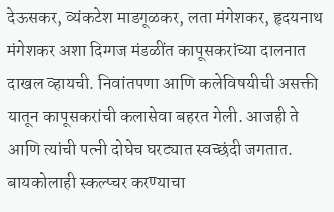देऊसकर, व्यंकटेश माडगूळकर, लता मंगेशकर, हृदयनाथ मंगेशकर अशा दिग्गज मंडळींत कापूसकरांच्या दालनात दाखल व्हायची. निवांतपणा आणि कलेविषयीची असक्ती यातून कापूसकरांची कलासेवा बहरत गेली. आजही ते आणि त्यांची पत्नी दोघेच घरट्यात स्वच्छंदी जगतात. बायकोलाही स्कल्प्चर करण्याचा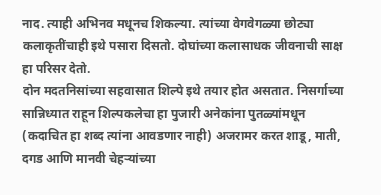नाद. त्याही अभिनव मधूनच शिकल्या. त्यांच्या वेगवेगळ्या छोट्या कलाकृतींचाही इथे पसारा दिसतो. दोघांच्या कलासाधक जीवनाची साक्ष हा परिसर देतो.
दोन मदतनिसांच्या सहवासात शिल्पे इथे तयार होत असतात. निसर्गाच्या सान्निध्यात राहून शिल्पकलेचा हा पुजारी अनेकांना पुतळ्यांमधून (कदाचित हा शब्द त्यांना आवडणार नाही) अजरामर करत शाडू, माती, दगड आणि मानवी चेहऱ्यांच्या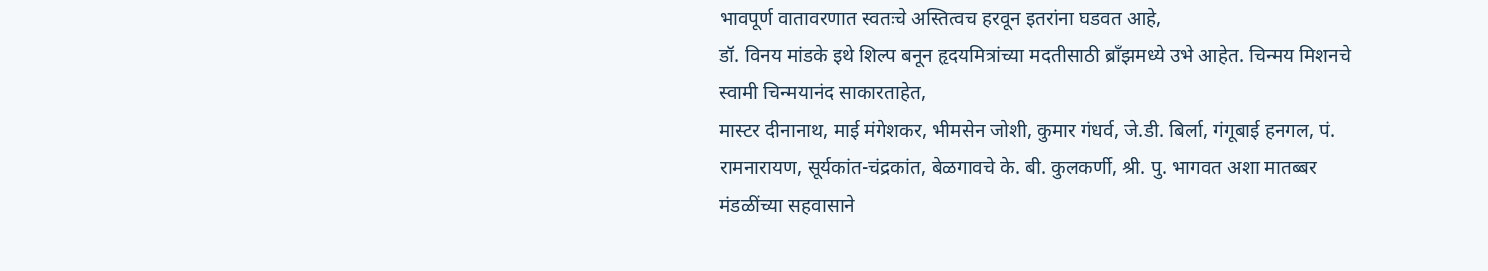भावपूर्ण वातावरणात स्वतःचे अस्तित्वच हरवून इतरांना घडवत आहे,
डॉ. विनय मांडके इथे शिल्प बनून हृदयमित्रांच्या मदतीसाठी ब्रॉंझमध्ये उभे आहेत. चिन्मय मिशनचे स्वामी चिन्मयानंद साकारताहेत,
मास्टर दीनानाथ, माई मंगेशकर, भीमसेन जोशी, कुमार गंधर्व, जे.डी. बिर्ला, गंगूबाई हनगल, पं. रामनारायण, सूर्यकांत-चंद्रकांत, बेळगावचे के. बी. कुलकर्णी, श्री. पु. भागवत अशा मातब्बर मंडळींच्या सहवासाने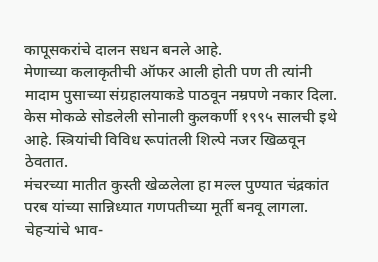कापूसकरांचे दालन सधन बनले आहे.
मेणाच्या कलाकृतीची ऑफर आली होती पण ती त्यांनी मादाम पुसाच्या संग्रहालयाकडे पाठवून नम्रपणे नकार दिला. केस मोकळे सोडलेली सोनाली कुलकर्णी १९९५ सालची इथे आहे. स्त्रियांची विविध रूपांतली शिल्पे नजर खिळवून ठेवतात.
मंचरच्या मातीत कुस्ती खेळलेला हा मल्ल पुण्यात चंद्रकांत परब यांच्या सान्निध्यात गणपतीच्या मूर्ती बनवू लागला. चेहऱ्यांचे भाव-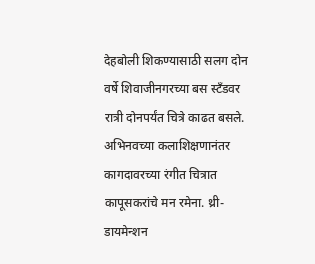देहबोली शिकण्यासाठी सलग दोन वर्षे शिवाजीनगरच्या बस स्टॅंडवर रात्री दोनपर्यंत चित्रे काढत बसले. अभिनवच्या कलाशिक्षणानंतर कागदावरच्या रंगीत चित्रात कापूसकरांचे मन रमेना. थ्री-डायमेन्शन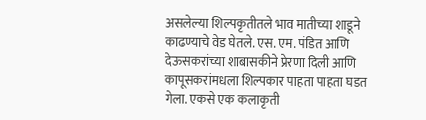असलेल्या शिल्पकृतीतले भाव मातीच्या शाडूने काढण्याचे वेड घेतले. एस. एम. पंडित आणि देऊसकरांच्या शाबासकीने प्रेरणा दिली आणि कापूसकरांमधला शिल्पकार पाहता पाहता घडत गेला. एकसे एक कलाकृती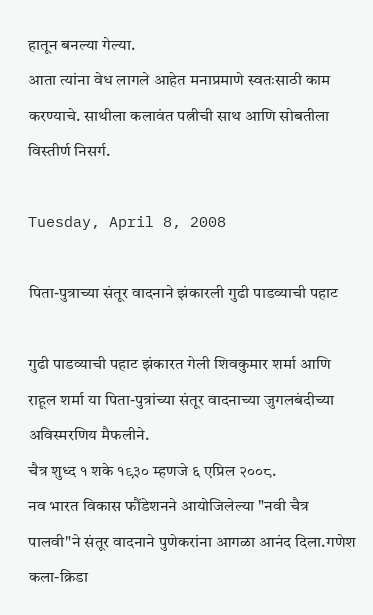हातून बनल्या गेल्या.
आता त्यांना वेध लागले आहेत मनाप्रमाणे स्वतःसाठी काम करण्याचे. साथीला कलावंत पत्नीची साथ आणि सोबतीला विस्तीर्ण निसर्ग.

Tuesday, April 8, 2008

पिता-पुत्राच्या संतूर वादनाने झंकारली गुढी पाडव्याची पहाट

गुढी पाडव्याची पहाट झंकारत गेली शिवकुमार शर्मा आणि राहूल शर्मा या पिता-पुत्रांच्या संतूर वादनाच्या जुगलबंदीच्या अविस्मरणिय मैफलीने.
चैत्र शुध्द १ शके १९३० म्हणजे ६ एप्रिल २००८.
नव भारत विकास फौंडेशनने आयोजिलेल्या "नवी चैत्र पालवी"ने संतूर वादनाने पुणेकरांना आगळा आनंद दिला.गणेश कला-क्रिडा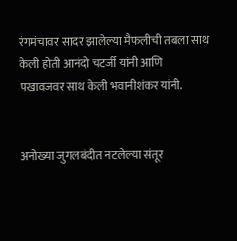रंगमंचावर सादर झालेल्या मैफलीची तबला साथ केली होती आनंदो चटर्जी यांनी आणि
पखावजवर साथ केली भवानीशंकर यांनी.


अनोख्या जुगलबंदीत नटलेल्या संतूर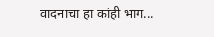वादनाचा हा कांही भाग...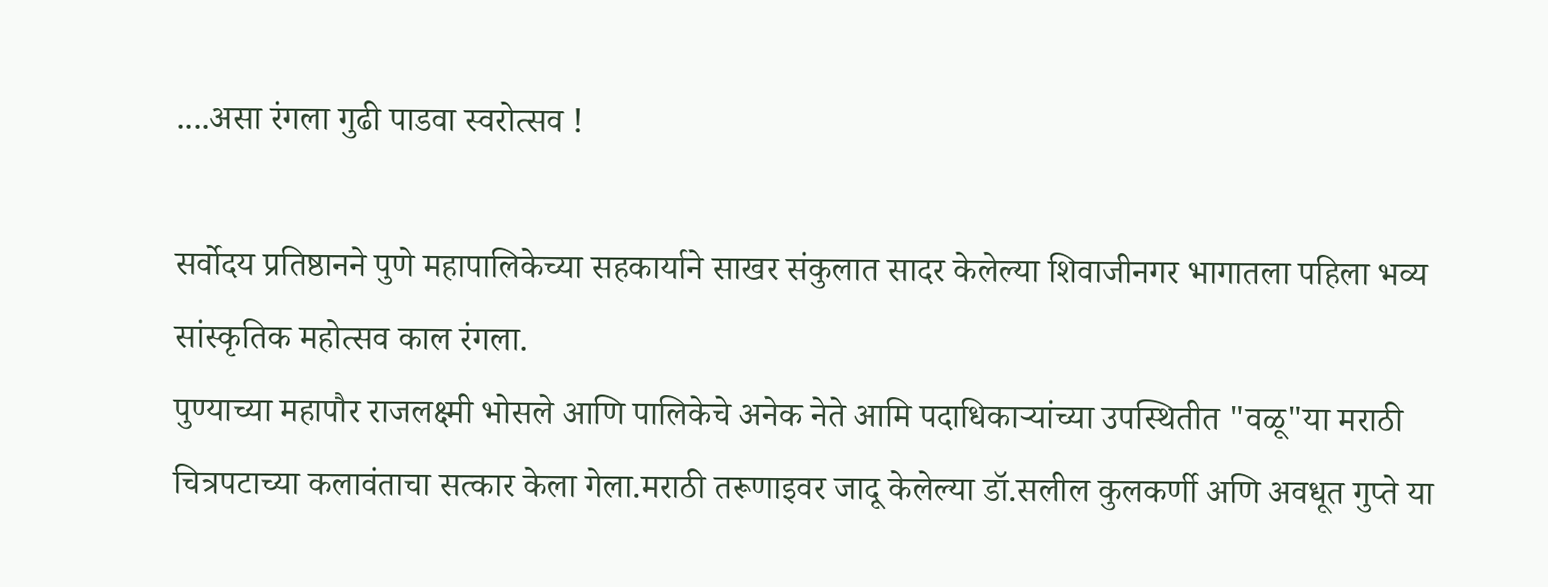....असा रंगला गुढी पाडवा स्वरोत्सव !

सर्वोदय प्रतिष्ठानने पुणे महापालिकेच्या सहकार्याने साखर संकुलात सादर केलेल्या शिवाजीनगर भागातला पहिला भव्य सांस्कृतिक महोत्सव काल रंगला.
पुण्याच्या महापौर राजलक्ष्मी भोसले आणि पालिकेचे अनेक नेते आमि पदाधिकाऱ्यांच्या उपस्थितीत "वळू"या मराठी चित्रपटाच्या कलावंताचा सत्कार केला गेला.मराठी तरूणाइवर जादू केलेल्या डॉ.सलील कुलकर्णी अणि अवधूत गुप्ते या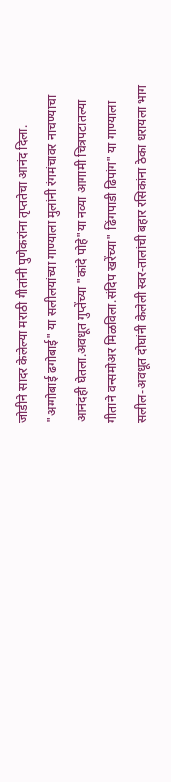जोडीने सादर केलेल्या मराठी गीतांनी पुणेकरांना तृप्ततेचा आनंद दिला.
"अग्गोबाई ढगोबाई" या सलीलयांच्या गाण्याला मुलांनी रंगमंचावर नाचण्याचा आनंदही घेतला.अवधूत गुप्तेंच्या "कांदे पोहे"या नव्या आगामी चित्रपटातल्या गीताने वन्समोअर मिळविला.संदिप खरेंच्या" ढिंगपाडी ढिपांग" या गाण्याला सलील-अवधूत दोघांनी केलेली स्वर-तालांची बहार रसिकांना ठेका धरायला भाग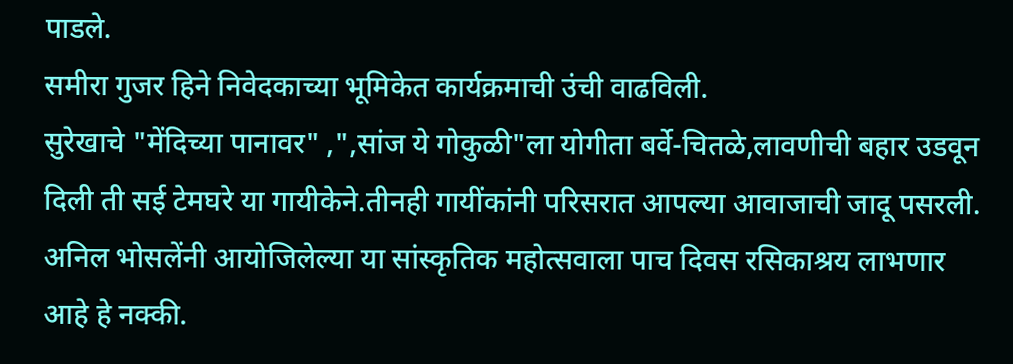पाडले.
समीरा गुजर हिने निवेदकाच्या भूमिकेत कार्यक्रमाची उंची वाढविली.
सुरेखाचे "मेंदिच्या पानावर" ,",सांज ये गोकुळी"ला योगीता बर्वे-चितळे,लावणीची बहार उडवून दिली ती सई टेमघरे या गायीकेने.तीनही गायींकांनी परिसरात आपल्या आवाजाची जादू पसरली.
अनिल भोसलेंनी आयोजिलेल्या या सांस्कृतिक महोत्सवाला पाच दिवस रसिकाश्रय लाभणार आहे हे नक्की.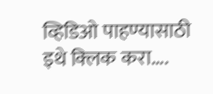व्हिडिओ पाहण्यासाठी इथे क्‍लिक करा....